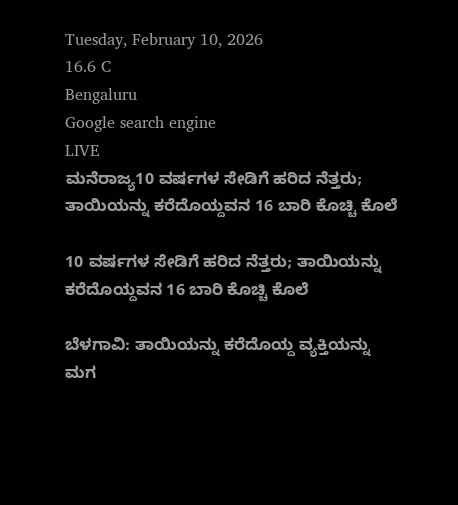Tuesday, February 10, 2026
16.6 C
Bengaluru
Google search engine
LIVE
ಮನೆರಾಜ್ಯ10 ವರ್ಷಗಳ ಸೇಡಿಗೆ ಹರಿದ ನೆತ್ತರು; ತಾಯಿಯನ್ನು ಕರೆದೊಯ್ದವನ 16 ಬಾರಿ ಕೊಚ್ಚಿ ಕೊಲೆ

10 ವರ್ಷಗಳ ಸೇಡಿಗೆ ಹರಿದ ನೆತ್ತರು; ತಾಯಿಯನ್ನು ಕರೆದೊಯ್ದವನ 16 ಬಾರಿ ಕೊಚ್ಚಿ ಕೊಲೆ

ಬೆಳಗಾವಿ: ತಾಯಿಯನ್ನು ಕರೆದೊಯ್ದ ವ್ಯಕ್ತಿಯನ್ನು ಮಗ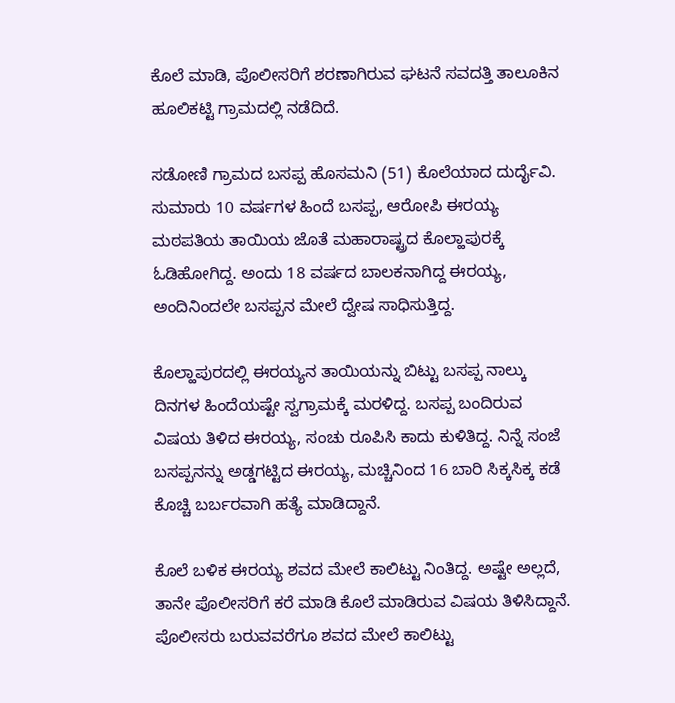ಕೊಲೆ ಮಾಡಿ, ಪೊಲೀಸರಿಗೆ ಶರಣಾಗಿರುವ ಘಟನೆ ಸವದತ್ತಿ ತಾಲೂಕಿನ ಹೂಲಿಕಟ್ಟಿ ಗ್ರಾಮದಲ್ಲಿ ನಡೆದಿದೆ.

ಸಡೋಣಿ ಗ್ರಾಮದ ಬಸಪ್ಪ ಹೊಸಮನಿ (51) ಕೊಲೆಯಾದ ದುರ್ದೈವಿ. ಸುಮಾರು 10 ವರ್ಷಗಳ ಹಿಂದೆ ಬಸಪ್ಪ, ಆರೋಪಿ ಈರಯ್ಯ ಮಠಪತಿಯ ತಾಯಿಯ ಜೊತೆ ಮಹಾರಾಷ್ಟ್ರದ ಕೊಲ್ಹಾಪುರಕ್ಕೆ ಓಡಿಹೋಗಿದ್ದ. ಅಂದು 18 ವರ್ಷದ ಬಾಲಕನಾಗಿದ್ದ ಈರಯ್ಯ, ಅಂದಿನಿಂದಲೇ ಬಸಪ್ಪನ ಮೇಲೆ ದ್ವೇಷ ಸಾಧಿಸುತ್ತಿದ್ದ.

ಕೊಲ್ಹಾಪುರದಲ್ಲಿ ಈರಯ್ಯನ ತಾಯಿಯನ್ನು ಬಿಟ್ಟು ಬಸಪ್ಪ ನಾಲ್ಕು ದಿನಗಳ ಹಿಂದೆಯಷ್ಟೇ ಸ್ವಗ್ರಾಮಕ್ಕೆ ಮರಳಿದ್ದ. ಬಸಪ್ಪ ಬಂದಿರುವ ವಿಷಯ ತಿಳಿದ ಈರಯ್ಯ, ಸಂಚು ರೂಪಿಸಿ ಕಾದು ಕುಳಿತಿದ್ದ. ನಿನ್ನೆ ಸಂಜೆ ಬಸಪ್ಪನನ್ನು ಅಡ್ಡಗಟ್ಟಿದ ಈರಯ್ಯ, ಮಚ್ಚಿನಿಂದ 16 ಬಾರಿ ಸಿಕ್ಕಸಿಕ್ಕ ಕಡೆ ಕೊಚ್ಚಿ ಬರ್ಬರವಾಗಿ ಹತ್ಯೆ ಮಾಡಿದ್ದಾನೆ.

ಕೊಲೆ ಬಳಿಕ ಈರಯ್ಯ ಶವದ ಮೇಲೆ ಕಾಲಿಟ್ಟು ನಿಂತಿದ್ದ. ಅಷ್ಟೇ ಅಲ್ಲದೆ, ತಾನೇ ಪೊಲೀಸರಿಗೆ ಕರೆ ಮಾಡಿ ಕೊಲೆ ಮಾಡಿರುವ ವಿಷಯ ತಿಳಿಸಿದ್ದಾನೆ. ಪೊಲೀಸರು ಬರುವವರೆಗೂ ಶವದ ಮೇಲೆ ಕಾಲಿಟ್ಟು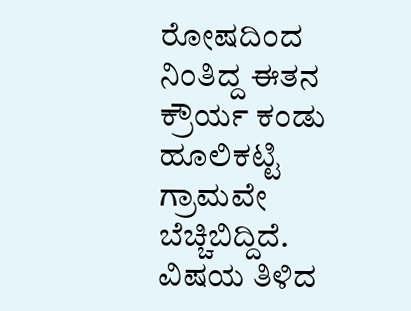ರೋಷದಿಂದ ನಿಂತಿದ್ದ ಈತನ ಕ್ರೌರ್ಯ ಕಂಡು ಹೂಲಿಕಟ್ಟಿ ಗ್ರಾಮವೇ ಬೆಚ್ಚಿಬಿದ್ದಿದೆ. ವಿಷಯ ತಿಳಿದ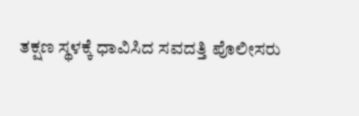ತಕ್ಷಣ ಸ್ಥಳಕ್ಕೆ ಧಾವಿಸಿದ ಸವದತ್ತಿ ಪೊಲೀಸರು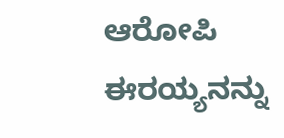ಆರೋಪಿ ಈರಯ್ಯನನ್ನು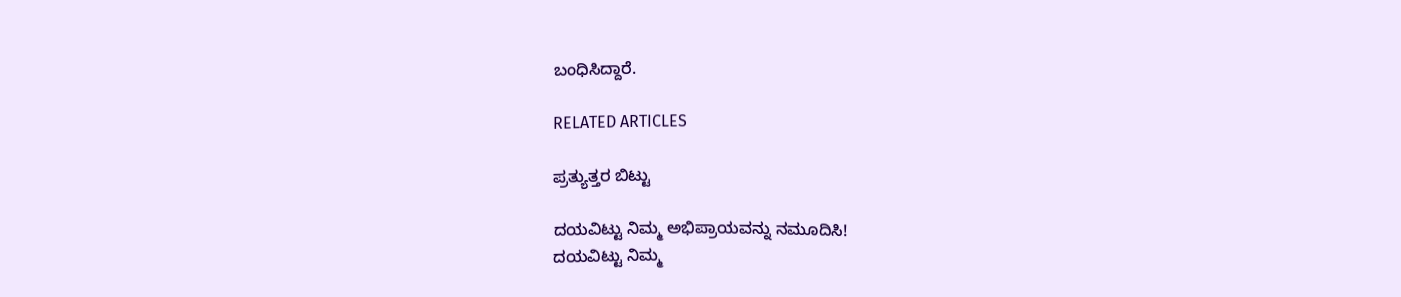ಬಂಧಿಸಿದ್ದಾರೆ.

RELATED ARTICLES

ಪ್ರತ್ಯುತ್ತರ ಬಿಟ್ಟು

ದಯವಿಟ್ಟು ನಿಮ್ಮ ಅಭಿಪ್ರಾಯವನ್ನು ನಮೂದಿಸಿ!
ದಯವಿಟ್ಟು ನಿಮ್ಮ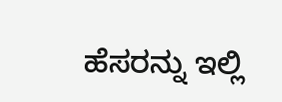ಹೆಸರನ್ನು ಇಲ್ಲಿ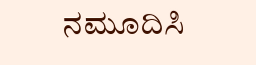ನಮೂದಿಸಿ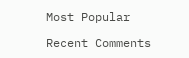Most Popular

Recent Comments